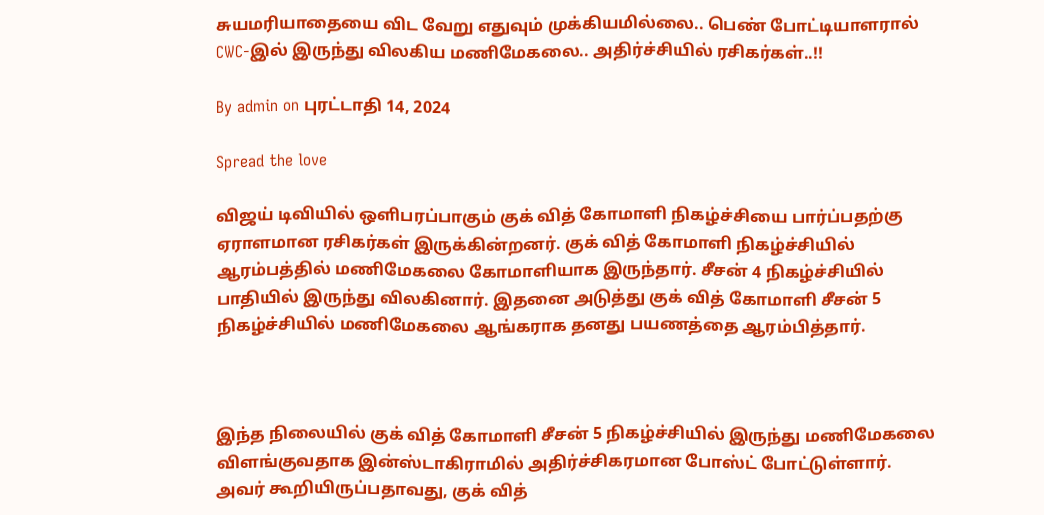சுயமரியாதையை விட வேறு எதுவும் முக்கியமில்லை.. பெண் போட்டியாளரால் CWC-இல் இருந்து விலகிய மணிமேகலை.. அதிர்ச்சியில் ரசிகர்கள்..!!

By admin on புரட்டாதி 14, 2024

Spread the love

விஜய் டிவியில் ஒளிபரப்பாகும் குக் வித் கோமாளி நிகழ்ச்சியை பார்ப்பதற்கு ஏராளமான ரசிகர்கள் இருக்கின்றனர். குக் வித் கோமாளி நிகழ்ச்சியில் ஆரம்பத்தில் மணிமேகலை கோமாளியாக இருந்தார். சீசன் 4 நிகழ்ச்சியில் பாதியில் இருந்து விலகினார். இதனை அடுத்து குக் வித் கோமாளி சீசன் 5 நிகழ்ச்சியில் மணிமேகலை ஆங்கராக தனது பயணத்தை ஆரம்பித்தார்.



இந்த நிலையில் குக் வித் கோமாளி சீசன் 5 நிகழ்ச்சியில் இருந்து மணிமேகலை விளங்குவதாக இன்ஸ்டாகிராமில் அதிர்ச்சிகரமான போஸ்ட் போட்டுள்ளார். அவர் கூறியிருப்பதாவது, குக் வித்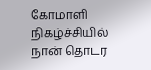கோமாளி நிகழ்ச்சியில் நான் தொடர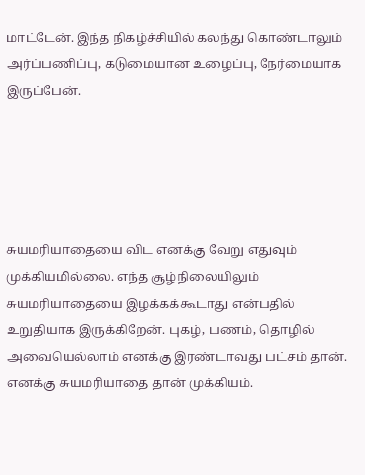மாட்டேன். இந்த நிகழ்ச்சியில் கலந்து கொண்டாலும் அர்ப்பணிப்பு, கடுமையான உழைப்பு, நேர்மையாக இருப்பேன்.





சுயமரியாதையை விட எனக்கு வேறு எதுவும் முக்கியமில்லை. எந்த சூழ்நிலையிலும் சுயமரியாதையை இழக்கக்கூடாது என்பதில் உறுதியாக இருக்கிறேன். புகழ், பணம், தொழில் அவையெல்லாம் எனக்கு இரண்டாவது பட்சம் தான். எனக்கு சுயமரியாதை தான் முக்கியம்.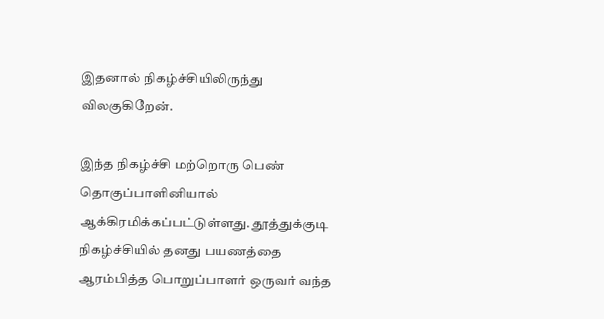இதனால் நிகழ்ச்சியிலிருந்து விலகுகிறேன்.

இந்த நிகழ்ச்சி மற்றொரு பெண் தொகுப்பாளினியால் ஆக்கிரமிக்கப்பட்டுள்ளது. தூத்துக்குடி நிகழ்ச்சியில் தனது பயணத்தை ஆரம்பித்த பொறுப்பாளர் ஒருவர் வந்த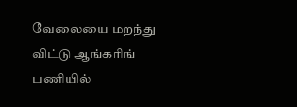வேலையை மறந்து விட்டு ஆங்கரிங் பணியில்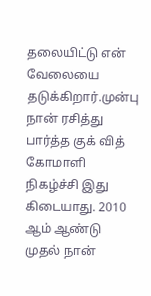தலையிட்டு என் வேலையை தடுக்கிறார்.முன்பு நான் ரசித்து பார்த்த குக் வித் கோமாளி நிகழ்ச்சி இது கிடையாது. 2010 ஆம் ஆண்டு முதல் நான்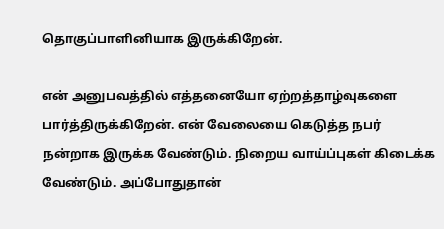தொகுப்பாளினியாக இருக்கிறேன்.

என் அனுபவத்தில் எத்தனையோ ஏற்றத்தாழ்வுகளை பார்த்திருக்கிறேன். என் வேலையை கெடுத்த நபர் நன்றாக இருக்க வேண்டும். நிறைய வாய்ப்புகள் கிடைக்க வேண்டும். அப்போதுதான்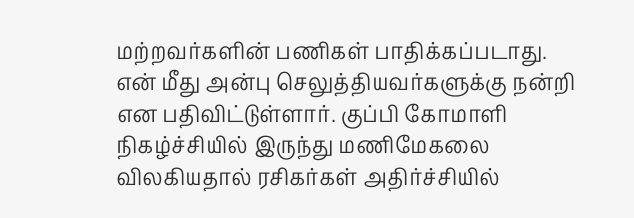மற்றவர்களின் பணிகள் பாதிக்கப்படாது. என் மீது அன்பு செலுத்தியவர்களுக்கு நன்றி என பதிவிட்டுள்ளார். குப்பி கோமாளி நிகழ்ச்சியில் இருந்து மணிமேகலை விலகியதால் ரசிகர்கள் அதிர்ச்சியில்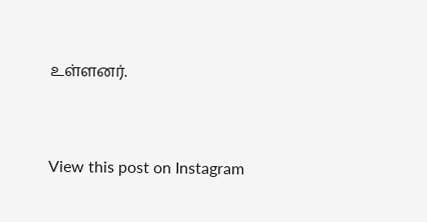உள்ளனர்.



View this post on Instagram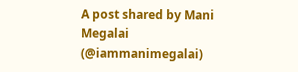A post shared by Mani Megalai (@iammanimegalai)